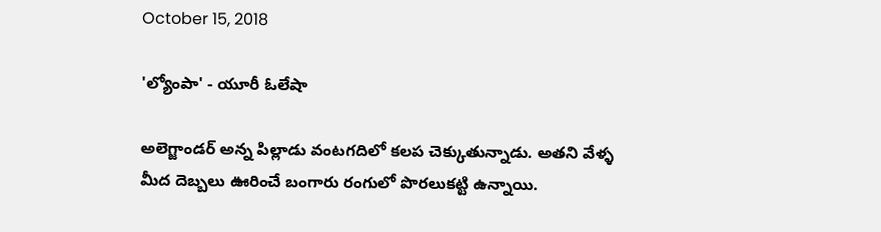October 15, 2018

'ల్యోంపా' - యూరీ ఓలేషా

అలెగ్జాండర్ అన్న పిల్లాడు వంటగదిలో కలప చెక్కుతున్నాడు. అతని వేళ్ళ మీద దెబ్బలు ఊరించే బంగారు రంగులో పొరలుకట్టి ఉన్నాయి.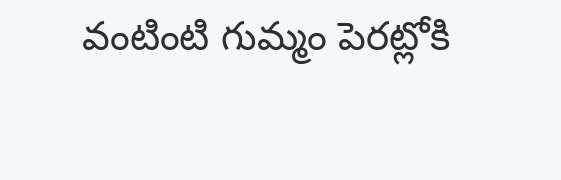వంటింటి గుమ్మం పెరట్లోకి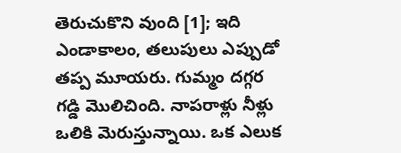తెరుచుకొని వుంది [1]; ఇది ఎండాకాలం, తలుపులు ఎప్పుడో తప్ప మూయరు. గుమ్మం దగ్గర గడ్డి మొలిచింది. నాపరాళ్లు నీళ్లు ఒలికి మెరుస్తున్నాయి. ఒక ఎలుక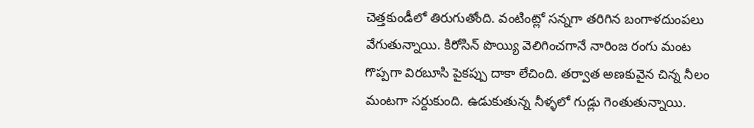చెత్తకుండీలో తిరుగుతోంది. వంటింట్లో సన్నగా తరిగిన బంగాళదుంపలు వేగుతున్నాయి. కిరోసిన్ పొయ్యి వెలిగించగానే నారింజ రంగు మంట గొప్పగా విరబూసి పైకప్పు దాకా లేచింది. తర్వాత అణకువైన చిన్న నీలం మంటగా సర్దుకుంది. ఉడుకుతున్న నీళ్ళలో గుడ్లు గెంతుతున్నాయి.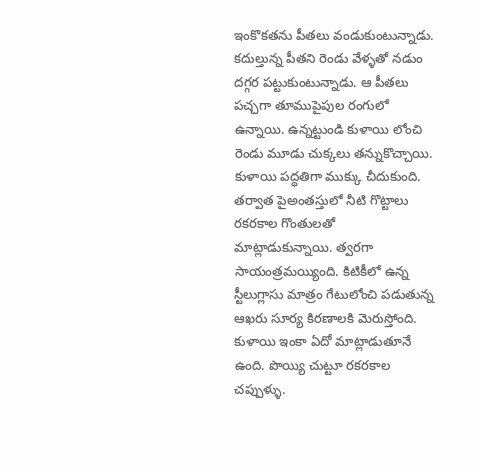ఇంకొకతను పీతలు వండుకుంటున్నాడు. కదుల్తున్న పీతని రెండు వేళ్ళతో నడుం దగ్గర పట్టుకుంటున్నాడు. ఆ పీతలు పచ్చగా తూముపైపుల రంగులో ఉన్నాయి. ఉన్నట్టుండి కుళాయి లోంచి రెండు మూడు చుక్కలు తన్నుకొచ్చాయి. కుళాయి పద్ధతిగా ముక్కు చీదుకుంది. తర్వాత పైఅంతస్తులో నీటి గొట్టాలు రకరకాల గొంతులతో మాట్లాడుకున్నాయి. త్వరగా సాయంత్రమయ్యింది. కిటికీలో ఉన్న స్టీలుగ్లాసు మాత్రం గేటులోంచి పడుతున్న ఆఖరు సూర్య కిరణాలకి మెరుస్తోంది. కుళాయి ఇంకా ఏదో మాట్లాడుతూనే ఉంది. పొయ్యి చుట్టూ రకరకాల చప్పుళ్ళు.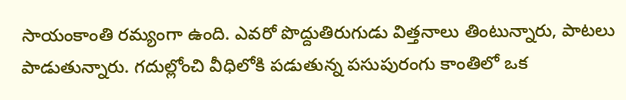సాయంకాంతి రమ్యంగా ఉంది. ఎవరో పొద్దుతిరుగుడు విత్తనాలు తింటున్నారు, పాటలు పాడుతున్నారు. గదుల్లోంచి వీధిలోకి పడుతున్న పసుపురంగు కాంతిలో ఒక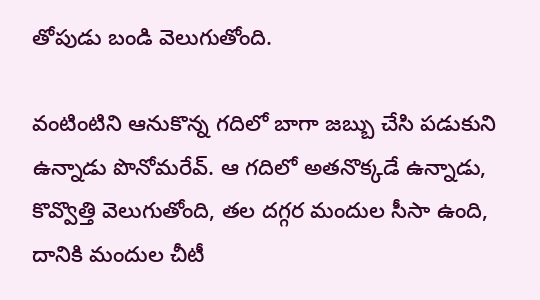తోపుడు బండి వెలుగుతోంది.

వంటింటిని ఆనుకొన్న గదిలో బాగా జబ్బు చేసి పడుకుని ఉన్నాడు పొనోమరేవ్. ఆ గదిలో అతనొక్కడే ఉన్నాడు, కొవ్వొత్తి వెలుగుతోంది, తల దగ్గర మందుల సీసా ఉంది, దానికి మందుల చీటీ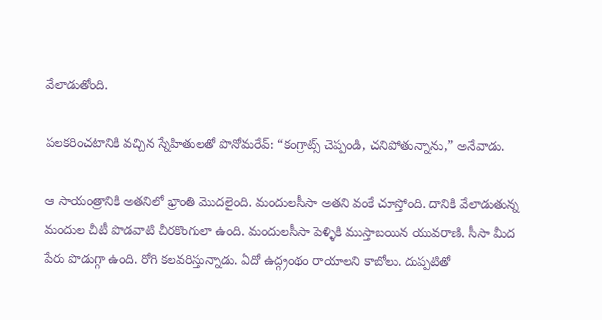వేలాడుతోంది.

పలకరించటానికి వచ్చిన స్నేహితులతో పొనోమరేవ్: “కంగ్రాట్స్ చెప్పండి, చనిపోతున్నాను,” అనేవాడు.

ఆ సాయంత్రానికి అతనిలో భ్రాంతి మొదలైంది. మందులసీసా అతని వంకే చూస్తోంది. దానికి వేలాడుతున్న మందుల చీటీ పొడవాటి చీరకొంగులా ఉంది. మందులసీసా పెళ్ళికి ముస్తాబయిన యువరాణి. సీసా మీద పేరు పొడుగ్గా ఉంది. రోగి కలవరిస్తున్నాడు. ఏదో ఉద్గ్రంథం రాయాలని కాబోలు. దుప్పటితో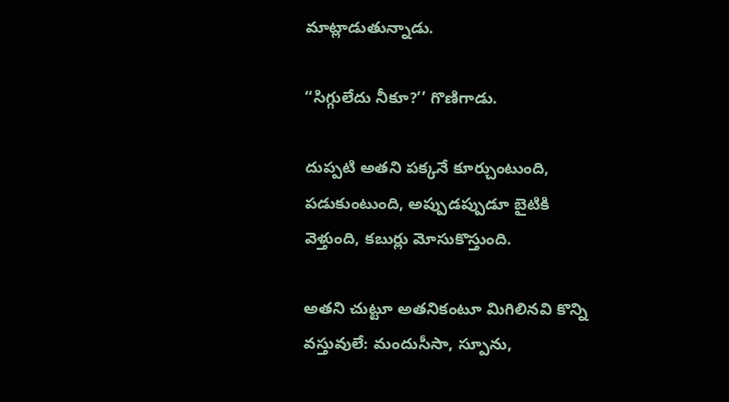మాట్లాడుతున్నాడు.

“సిగ్గులేదు నీకూ?’’ గొణిగాడు.

దుప్పటి అతని పక్కనే కూర్చుంటుంది, పడుకుంటుంది, అప్పుడప్పుడూ బైటికి వెళ్తుంది, కబుర్లు మోసుకొస్తుంది.

అతని చుట్టూ అతనికంటూ మిగిలినవి కొన్ని వస్తువులే: మందుసీసా, స్పూను,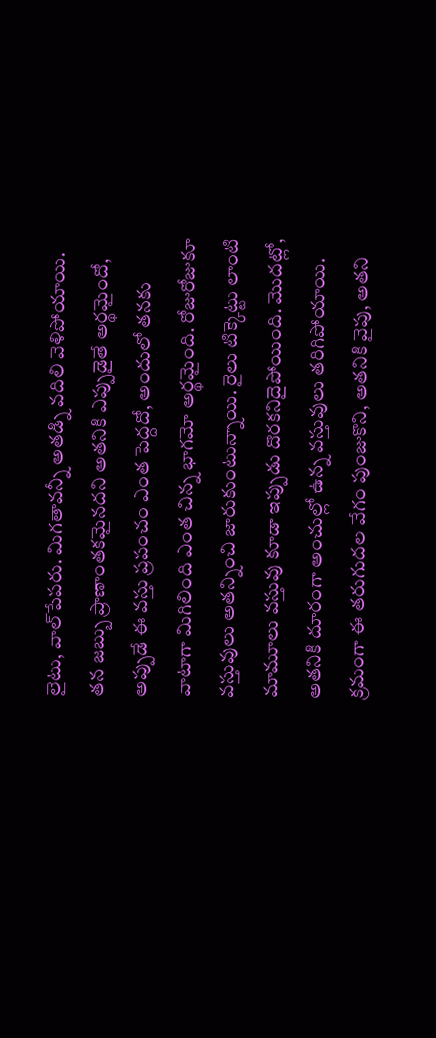లైటు, వాల్‌పేపరు. మిగతావన్నీ అతడ్ని వదిలి వెళిపోయాయి. తన జబ్బు ప్రాణాంతకమైనదని అతనికి ఎప్పుడైతే అర్థమైందో, అప్పుడే ఈ వస్తు ప్రపంచం ఎంత పెద్దదో, అందులో తనకు వాటాగా మిగిలింది ఎంత చిన్న భాగమో అర్థమైంది. రోజురోజుకూ వస్తువులు అతన్నించి జారుకుంటున్నాయి. రైలు టిక్కెట్టు లాంటి మామూలు వస్తువు కూడా ఇప్పుడు దొరకనిదైపోయింది. మొదట్లో, అతనికి దూరంగా అంచుల్లో ఉన్న వస్తువులు తరిగిపోయాయి. క్రమంగా ఈ తరుగుదల వేగం పుంజుకొని, అతనికి వైపు, అతని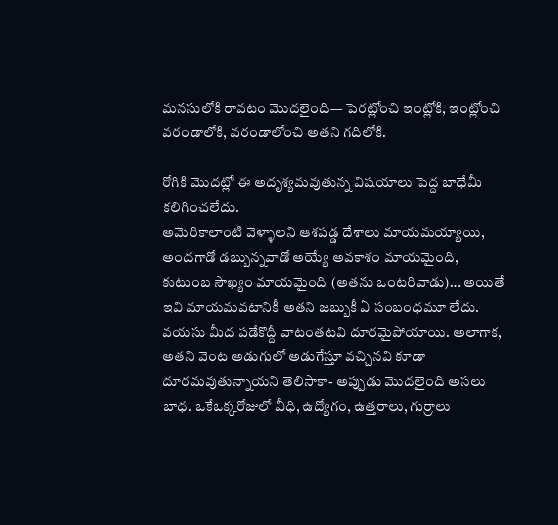మనసులోకి రావటం మొదలైంది–– పెరట్లోంచి ఇంట్లోకి, ఇంట్లోంచి వరండాలోకి, వరండాలోంచి అతని గదిలోకి.

రోగికి మొదట్లో ఈ అదృశ్యమవుతున్న విషయాలు పెద్ద బాధేమీ కలిగించలేదు.
అమెరికాలాంటి వెళ్ళాలని ఆశపడ్డ దేశాలు మాయమయ్యాయి, అందగాడో డబ్బున్నవాడో అయ్యే అవకాశం మాయమైంది, కుటుంబ సౌఖ్యం మాయమైంది (అతను ఒంటరివాడు)… అయితే ఇవి మాయమవటానికీ అతని జబ్బుకీ ఏ సంబంధమూ లేదు. వయసు మీద పడేకొద్దీ వాటంతటవి దూరమైపోయాయి. అలాగాక, అతని వెంట అడుగులో అడుగేస్తూ వచ్చినవి కూడా దూరమవుతున్నాయని తెలిసాకా- అప్పుడు మొదలైంది అసలు బాధ. ఒకేఒక్కరోజులో వీధి, ఉద్యోగం, ఉత్తరాలు, గుర్రాలు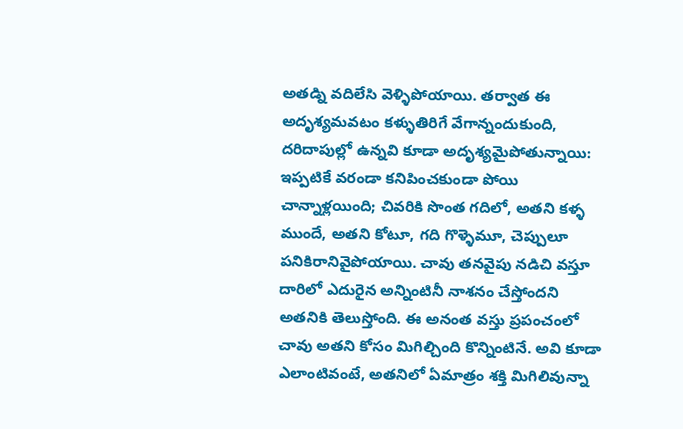అతడ్ని వదిలేసి వెళ్ళిపోయాయి. తర్వాత ఈ అదృశ్యమవటం కళ్ళుతిరిగే వేగాన్నందుకుంది, దరిదాపుల్లో ఉన్నవి కూడా అదృశ్యమైపోతున్నాయి: ఇప్పటికే వరండా కనిపించకుండా పోయి చాన్నాళ్లయింది; చివరికి సొంత గదిలో, అతని కళ్ళ ముందే, అతని కోటూ, గది గొళ్ళెమూ, చెప్పులూ పనికిరానివైపోయాయి. చావు తనవైపు నడిచి వస్తూ దారిలో ఎదురైన అన్నింటినీ నాశనం చేస్తోందని అతనికి తెలుస్తోంది. ఈ అనంత వస్తు ప్రపంచంలో చావు అతని కోసం మిగిల్చింది కొన్నింటినే. అవి కూడా ఎలాంటివంటే, అతనిలో ఏమాత్రం శక్తి మిగిలివున్నా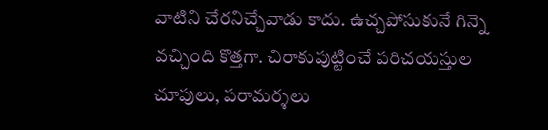వాటిని చేరనిచ్చేవాడు కాదు. ఉచ్చపోసుకునే గిన్నె వచ్చింది కొత్తగా. చిరాకుపుట్టించే పరిచయస్తుల చూపులు, పరామర్శలు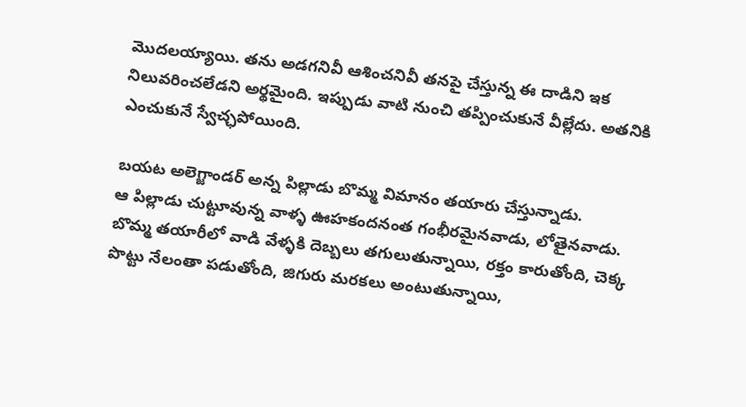మొదలయ్యాయి. తను అడగనివీ ఆశించనివీ తనపై చేస్తున్న ఈ దాడిని ఇక నిలువరించలేడని అర్థమైంది. ఇప్పుడు వాటి నుంచి తప్పించుకునే వీల్లేదు. అతనికి ఎంచుకునే స్వేచ్ఛపోయింది.

బయట అలెగ్జాండర్‌ అన్న పిల్లాడు బొమ్మ విమానం తయారు చేస్తున్నాడు.
ఆ పిల్లాడు చుట్టూవున్న వాళ్ళ ఊహకందనంత గంభీరమైనవాడు, లోతైనవాడు. బొమ్మ తయారీలో వాడి వేళ్ళకి దెబ్బలు తగులుతున్నాయి, రక్తం కారుతోంది, చెక్క పొట్టు నేలంతా పడుతోంది, జిగురు మరకలు అంటుతున్నాయి,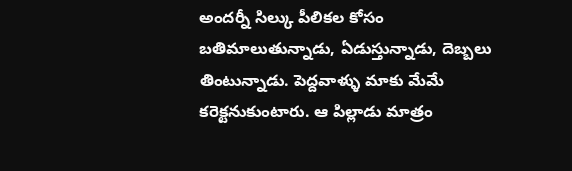అందర్నీ సిల్కు పీలికల కోసం బతిమాలుతున్నాడు, ఏడుస్తున్నాడు, దెబ్బలు తింటున్నాడు. పెద్దవాళ్ళు మాకు మేమే కరెక్టనుకుంటారు. ఆ పిల్లాడు మాత్రం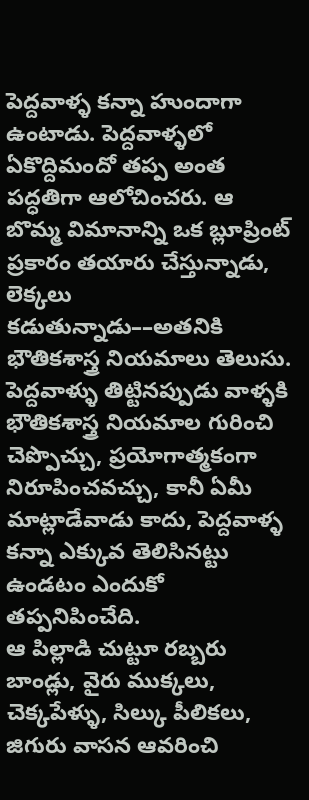పెద్దవాళ్ళ కన్నా హుందాగా ఉంటాడు. పెద్దవాళ్ళలో ఏకొద్దిమందో తప్ప అంత పద్ధతిగా ఆలోచించరు. ఆ బొమ్మ విమానాన్ని ఒక బ్లూప్రింట్‌ ప్రకారం తయారు చేస్తున్నాడు, లెక్కలు కడుతున్నాడు––అతనికి భౌతికశాస్త్ర నియమాలు తెలుసు. పెద్దవాళ్ళు తిట్టినప్పుడు వాళ్ళకి భౌతికశాస్త్ర నియమాల గురించి చెప్పొచ్చు, ప్రయోగాత్మకంగా నిరూపించవచ్చు, కానీ ఏమీ మాట్లాడేవాడు కాదు, పెద్దవాళ్ళ కన్నా ఎక్కువ తెలిసినట్టు ఉండటం ఎందుకో తప్పనిపించేది.
ఆ పిల్లాడి చుట్టూ రబ్బరు బాండ్లు, వైరు ముక్కలు, చెక్కపేళ్ళు, సిల్కు పీలికలు, జిగురు వాసన ఆవరించి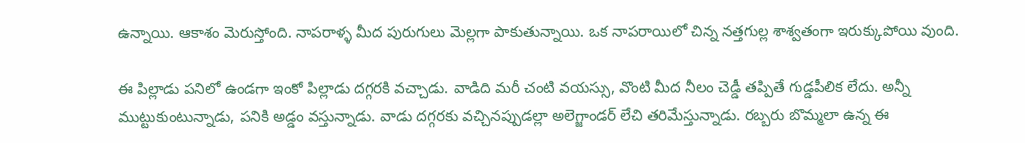ఉన్నాయి. ఆకాశం మెరుస్తోంది. నాపరాళ్ళ మీద పురుగులు మెల్లగా పాకుతున్నాయి. ఒక నాపరాయిలో చిన్న నత్తగుల్ల శాశ్వతంగా ఇరుక్కుపోయి వుంది.

ఈ పిల్లాడు పనిలో ఉండగా ఇంకో పిల్లాడు దగ్గరకి వచ్చాడు. వాడిది మరీ చంటి వయస్సు, వొంటి మీద నీలం చెడ్డీ తప్పితే గుడ్డపీలిక లేదు. అన్నీ ముట్టుకుంటున్నాడు, పనికి అడ్డం వస్తున్నాడు. వాడు దగ్గరకు వచ్చినప్పుడల్లా అలెగ్జాండర్‌ లేచి తరిమేస్తున్నాడు. రబ్బరు బొమ్మలా ఉన్న ఈ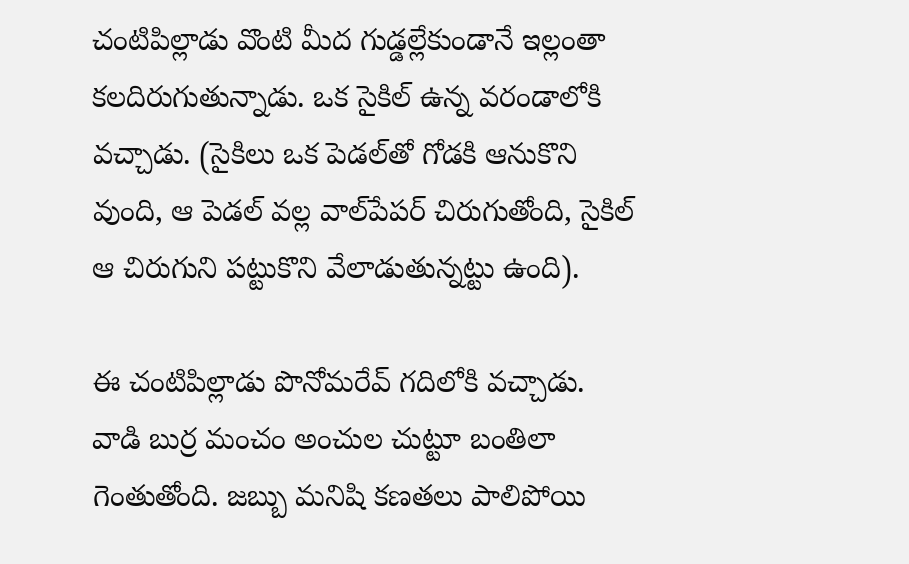చంటిపిల్లాడు వొంటి మీద గుడ్డల్లేకుండానే ఇల్లంతా కలదిరుగుతున్నాడు. ఒక సైకిల్‌ ఉన్న వరండాలోకి వచ్చాడు. (సైకిలు ఒక పెడల్‌తో గోడకి ఆనుకొని వుంది, ఆ పెడల్‌ వల్ల వాల్‌పేపర్‌ చిరుగుతోంది, సైకిల్‌ ఆ చిరుగుని పట్టుకొని వేలాడుతున్నట్టు ఉంది).

ఈ చంటిపిల్లాడు పొనోమరేవ్‌ గదిలోకి వచ్చాడు. వాడి బుర్ర మంచం అంచుల చుట్టూ బంతిలా గెంతుతోంది. జబ్బు మనిషి కణతలు పాలిపోయి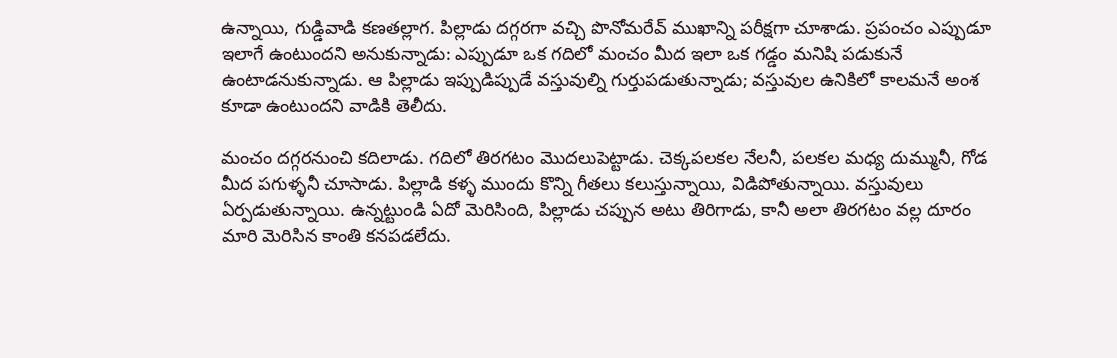ఉన్నాయి, గుడ్డివాడి కణతల్లాగ. పిల్లాడు దగ్గరగా వచ్చి పొనోమరేవ్‌ ముఖాన్ని పరీక్షగా చూశాడు. ప్రపంచం ఎప్పుడూ ఇలాగే ఉంటుందని అనుకున్నాడు: ఎప్పుడూ ఒక గదిలో మంచం మీద ఇలా ఒక గడ్డం మనిషి పడుకునే ఉంటాడనుకున్నాడు. ఆ పిల్లాడు ఇప్పుడిప్పుడే వస్తువుల్ని గుర్తుపడుతున్నాడు; వస్తువుల ఉనికిలో కాలమనే అంశ కూడా ఉంటుందని వాడికి తెలీదు.

మంచం దగ్గరనుంచి కదిలాడు. గదిలో తిరగటం మొదలుపెట్టాడు. చెక్కపలకల నేలనీ, పలకల మధ్య దుమ్మునీ, గోడ మీద పగుళ్ళనీ చూసాడు. పిల్లాడి కళ్ళ ముందు కొన్ని గీతలు కలుస్తున్నాయి, విడిపోతున్నాయి. వస్తువులు ఏర్పడుతున్నాయి. ఉన్నట్టుండి ఏదో మెరిసింది, పిల్లాడు చప్పున అటు తిరిగాడు, కానీ అలా తిరగటం వల్ల దూరం మారి మెరిసిన కాంతి కనపడలేదు.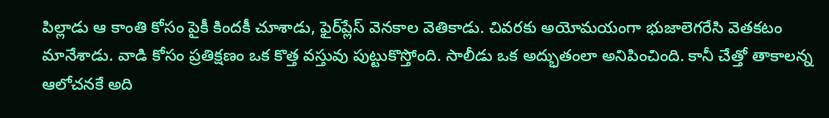పిల్లాడు ఆ కాంతి కోసం పైకీ కిందకీ చూశాడు, ఫైర్‌ప్లేస్‌ వెనకాల వెతికాడు. చివరకు అయోమయంగా భుజాలెగరేసి వెతకటం మానేశాడు. వాడి కోసం ప్రతిక్షణం ఒక కొత్త వస్తువు పుట్టుకొస్తోంది. సాలీడు ఒక అద్భుతంలా అనిపించింది. కానీ చేత్తో తాకాలన్న ఆలోచనకే అది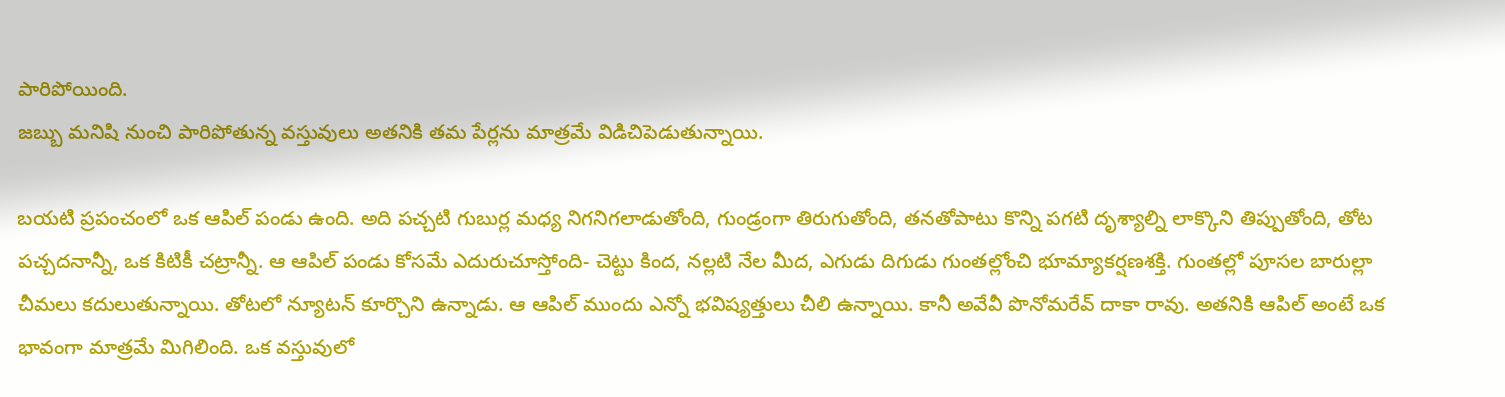పారిపోయింది.
జబ్బు మనిషి నుంచి పారిపోతున్న వస్తువులు అతనికి తమ పేర్లను మాత్రమే విడిచిపెడుతున్నాయి.

బయటి ప్రపంచంలో ఒక ఆపిల్‌ పండు ఉంది. అది పచ్చటి గుబుర్ల మధ్య నిగనిగలాడుతోంది, గుండ్రంగా తిరుగుతోంది, తనతోపాటు కొన్ని పగటి దృశ్యాల్ని లాక్కొని తిప్పుతోంది, తోట పచ్చదనాన్నీ, ఒక కిటికీ చట్రాన్నీ. ఆ ఆపిల్‌ పండు కోసమే ఎదురుచూస్తోంది- చెట్టు కింద, నల్లటి నేల మీద, ఎగుడు దిగుడు గుంతల్లోంచి భూమ్యాకర్షణశక్తి. గుంతల్లో పూసల బారుల్లా చీమలు కదులుతున్నాయి. తోటలో న్యూటన్‌ కూర్చొని ఉన్నాడు. ఆ ఆపిల్‌ ముందు ఎన్నో భవిష్యత్తులు చీలి ఉన్నాయి. కానీ అవేవీ పొనోమరేవ్‌ దాకా రావు. అతనికి ఆపిల్‌ అంటే ఒక భావంగా మాత్రమే మిగిలింది. ఒక వస్తువులో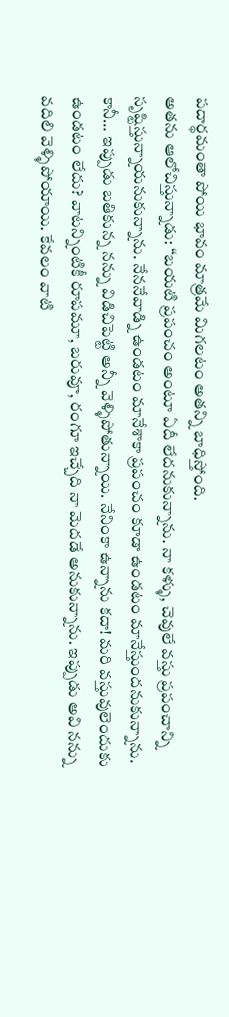పదార్థమంతా పోయి భావం మాత్రమే మిగలటం అతన్ని బాధిస్తోంది.
అతను ఆలోచిస్తున్నాడు: “బయటి ప్రపంచం అంటూ ఏదీ లేదనుకున్నాను. నా కళ్ళు, చెవులే వస్తు ప్రపంచాన్ని సృష్టిస్తున్నాయనుకున్నాను. నేననేవాడ్ని ఉండటం మానేశాకా ప్రపంచం కూడా ఉండటం మానేస్తుందనుకున్నాను. కానీ… ఇప్పుడు బతికున్న నన్ను విడిచిపెట్టి అన్నీ వెళ్ళిపోతున్నాయి. నేనింకా ఉన్నాను కదా! మరి వస్తువులెందుకు ఉండటం లేదు? వాటన్నింటికీ రూపమూ, బరువూ, రంగూ ఇచ్చేది నా మెదడే అనుకున్నాను. ఇప్పుడు అవి నన్ను వదిలి వెళ్ళిపోయాయి. కేవలం వాటి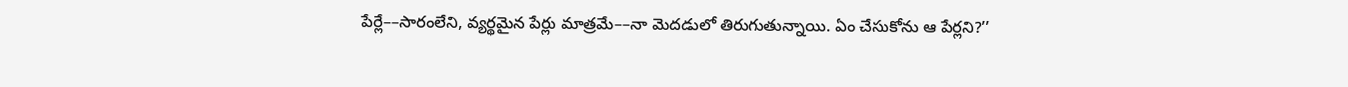పేర్లే––సారంలేని, వ్యర్థమైన పేర్లు మాత్రమే––నా మెదడులో తిరుగుతున్నాయి. ఏం చేసుకోను ఆ పేర్లని?’’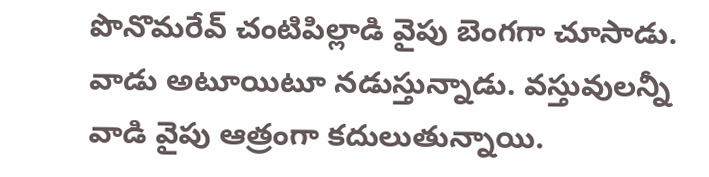పొనొమరేవ్‌ చంటిపిల్లాడి వైపు బెంగగా చూసాడు. వాడు అటూయిటూ నడుస్తున్నాడు. వస్తువులన్నీ వాడి వైపు ఆత్రంగా కదులుతున్నాయి.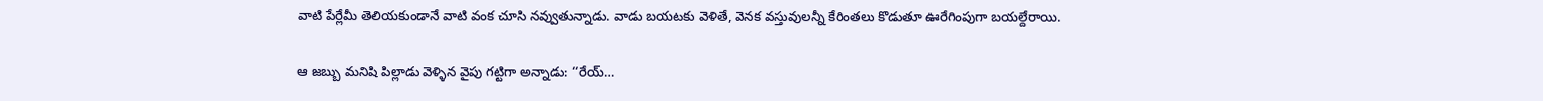వాటి పేర్లేమీ తెలియకుండానే వాటి వంక చూసి నవ్వుతున్నాడు. వాడు బయటకు వెళితే, వెనక వస్తువులన్నీ కేరింతలు కొడుతూ ఊరేగింపుగా బయల్దేరాయి.

ఆ జబ్బు మనిషి పిల్లాడు వెళ్ళిన వైపు గట్టిగా అన్నాడు: ‘‘రేయ్‌…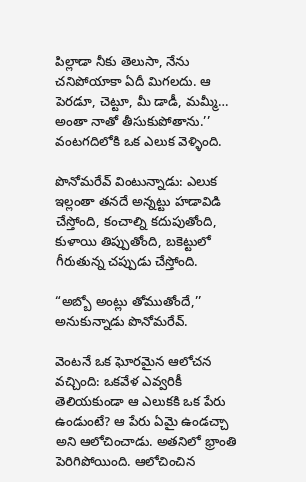పిల్లాడా నీకు తెలుసా, నేను చనిపోయాకా ఏదీ మిగలదు. ఆ పెరడూ, చెట్టూ, మీ డాడీ, మమ్మీ… అంతా నాతో తీసుకుపోతాను.’’
వంటగదిలోకి ఒక ఎలుక వెళ్ళింది.

పొనోమరేవ్‌ వింటున్నాడు: ఎలుక ఇల్లంతా తనదే అన్నట్టు హడావిడి చేస్తోంది, కంచాల్ని కదుపుతోంది, కుళాయి తిప్పుతోంది, బకెట్టులో గీరుతున్న చప్పుడు చేస్తోంది.

“అబ్బో అంట్లు తోముతోందే,’’ అనుకున్నాడు పొనోమరేవ్‌.

వెంటనే ఒక ఘోరమైన ఆలోచన వచ్చింది: ఒకవేళ ఎవ్వరికీ తెలియకుండా ఆ ఎలుకకి ఒక పేరు ఉండుంటే? ఆ పేరు ఏమై ఉండచ్చా అని ఆలోచించాడు. అతనిలో భ్రాంతి పెరిగిపోయింది. ఆలోచించిన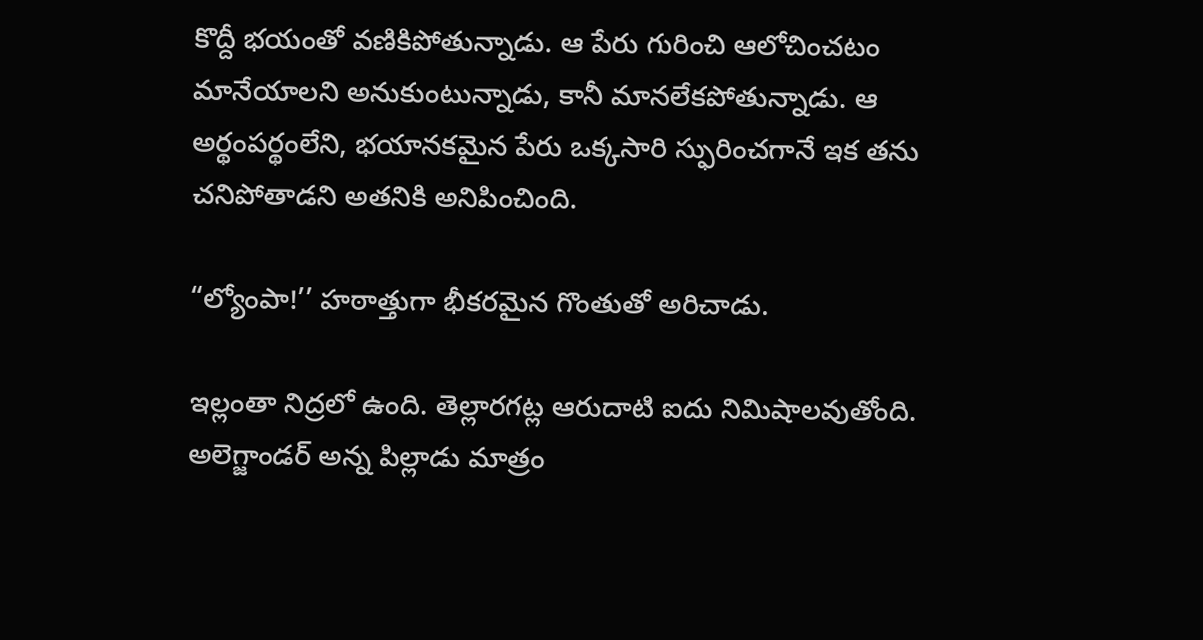కొద్దీ భయంతో వణికిపోతున్నాడు. ఆ పేరు గురించి ఆలోచించటం మానేయాలని అనుకుంటున్నాడు, కానీ మానలేకపోతున్నాడు. ఆ అర్థంపర్థంలేని, భయానకమైన పేరు ఒక్కసారి స్ఫురించగానే ఇక తను చనిపోతాడని అతనికి అనిపించింది.

“ల్యోంపా!’’ హఠాత్తుగా భీకరమైన గొంతుతో అరిచాడు.

ఇల్లంతా నిద్రలో ఉంది. తెల్లారగట్ల ఆరుదాటి ఐదు నిమిషాలవుతోంది. అలెగ్జాండర్‌ అన్న పిల్లాడు మాత్రం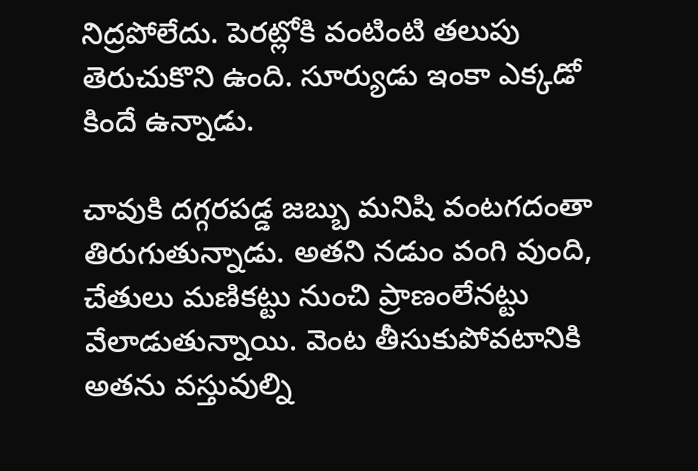నిద్రపోలేదు. పెరట్లోకి వంటింటి తలుపు తెరుచుకొని ఉంది. సూర్యుడు ఇంకా ఎక్కడో కిందే ఉన్నాడు.

చావుకి దగ్గరపడ్డ జబ్బు మనిషి వంటగదంతా తిరుగుతున్నాడు. అతని నడుం వంగి వుంది, చేతులు మణికట్టు నుంచి ప్రాణంలేనట్టు వేలాడుతున్నాయి. వెంట తీసుకుపోవటానికి అతను వస్తువుల్ని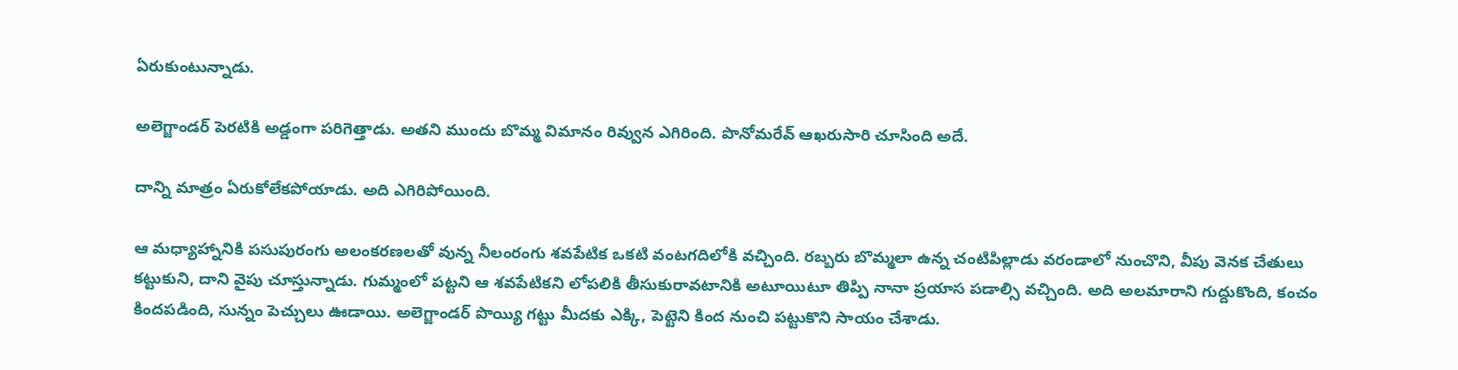ఏరుకుంటున్నాడు.

అలెగ్జాండర్‌ పెరటికి అడ్డంగా పరిగెత్తాడు. అతని ముందు బొమ్మ విమానం రివ్వున ఎగిరింది. పొనోమరేవ్‌ ఆఖరుసారి చూసింది అదే.

దాన్ని మాత్రం ఏరుకోలేకపోయాడు. అది ఎగిరిపోయింది.

ఆ మధ్యాహ్నానికి పసుపురంగు అలంకరణలతో వున్న నీలంరంగు శవపేటిక ఒకటి వంటగదిలోకి వచ్చింది. రబ్బరు బొమ్మలా ఉన్న చంటిపిల్లాడు వరండాలో నుంచొని, వీపు వెనక చేతులు కట్టుకుని, దాని వైపు చూస్తున్నాడు. గుమ్మంలో పట్టని ఆ శవపేటికని లోపలికి తీసుకురావటానికి అటూయిటూ తిప్పి నానా ప్రయాస పడాల్సి వచ్చింది. అది అలమారాని గుద్దుకొంది, కంచం కిందపడింది, సున్నం పెచ్చులు ఊడాయి. అలెగ్జాండర్‌ పొయ్యి గట్టు మీదకు ఎక్కి, పెట్టెని కింద నుంచి పట్టుకొని సాయం చేశాడు.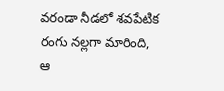వరండా నీడలో శవపేటిక రంగు నల్లగా మారింది, ఆ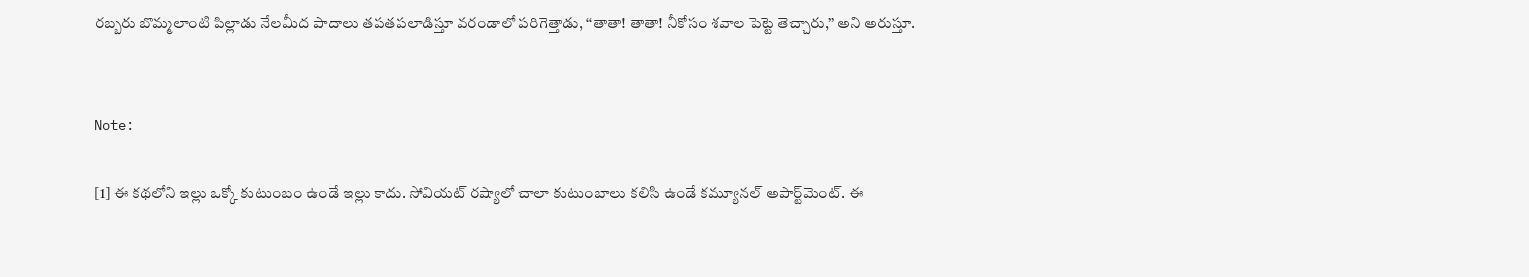రబ్బరు బొమ్మలాంటి పిల్లాడు నేలమీద పాదాలు తపతపలాడిస్తూ వరండాలో పరిగెత్తాడు, ‘‘తాతా! తాతా! నీకోసం శవాల పెట్టె తెచ్చారు,’’ అని అరుస్తూ.


Note:

[1] ఈ కథలోని ఇల్లు ఒక్కో కుటుంబం ఉండే ఇల్లు కాదు. సోవియట్ రష్యాలో చాలా కుటుంబాలు కలిసి ఉండే కమ్యూనల్ అపార్ట్‌మెంట్. ఈ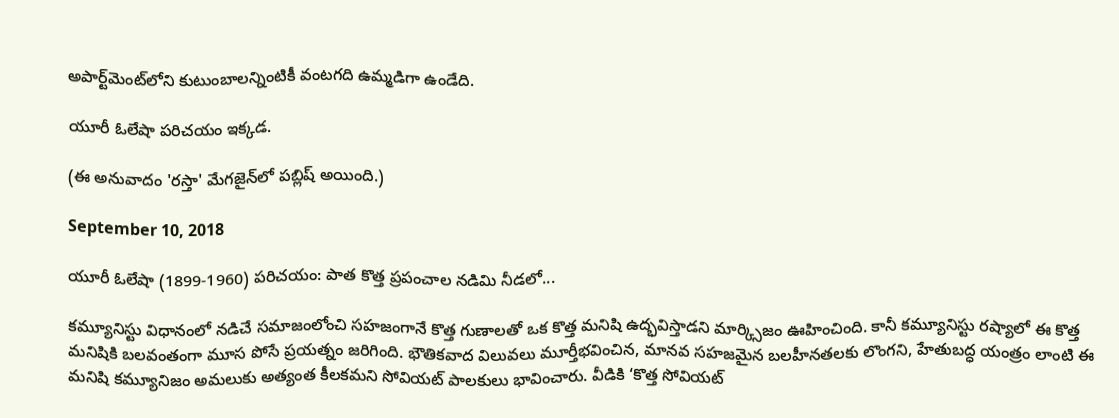అపార్ట్‌‍మెంట్‌లోని కుటుంబాలన్నింటికీ వంటగది ఉమ్మడిగా ఉండేది.

యూరీ ఓలేషా పరిచయం ఇక్కడ.

(ఈ అనువాదం 'రస్తా' మేగజైన్‌లో పబ్లిష్ అయింది.)

September 10, 2018

యూరీ ఓలేషా (1899-1960) పరిచయం: పాత కొత్త ప్రపంచాల నడిమి నీడలో...

కమ్యూనిస్టు విధానంలో నడిచే సమాజంలోంచి సహజంగానే కొత్త గుణాలతో ఒక కొత్త మనిషి ఉద్భవిస్తాడని మార్క్సిజం ఊహించింది. కానీ కమ్యూనిస్టు రష్యాలో ఈ కొత్త మనిషికి బలవంతంగా మూస పోసే ప్రయత్నం జరిగింది. భౌతికవాద విలువలు మూర్తీభవించిన, మానవ సహజమైన బలహీనతలకు లొంగని, హేతుబద్ధ యంత్రం లాంటి ఈ మనిషి కమ్యూనిజం అమలుకు అత్యంత కీలకమని సోవియట్‌ పాలకులు భావించారు. వీడికి ‘కొత్త సోవియట్‌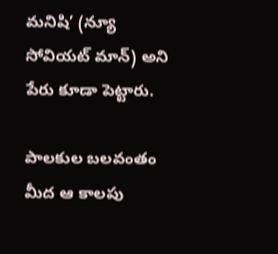మనిషి’ (న్యూ సోవియట్‌ మాన్‌) అని పేరు కూడా పెట్టారు.

పాలకుల బలవంతం మీద ఆ కాలపు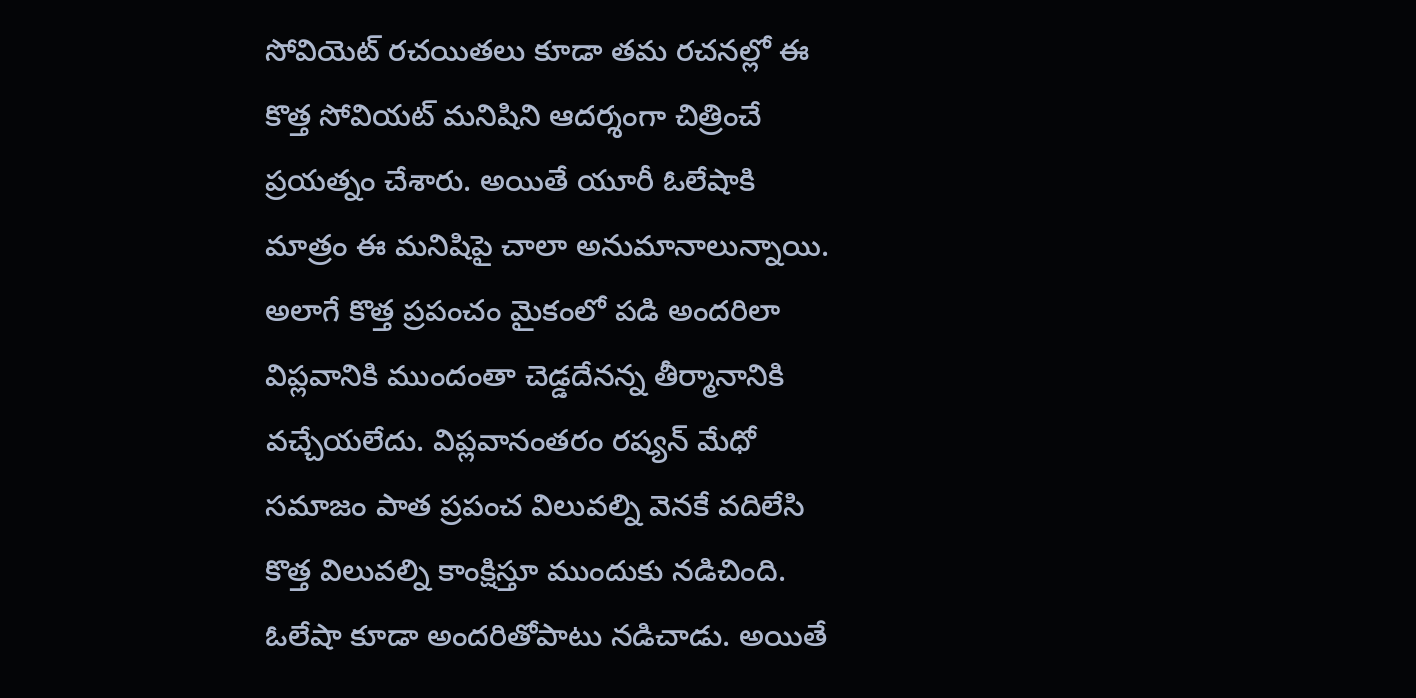సోవియెట్‌ రచయితలు కూడా తమ రచనల్లో ఈ కొత్త సోవియట్‌ మనిషిని ఆదర్శంగా చిత్రించే ప్రయత్నం చేశారు. అయితే యూరీ ఓలేషాకి మాత్రం ఈ మనిషిపై చాలా అనుమానాలున్నాయి. అలాగే కొత్త ప్రపంచం మైకంలో పడి అందరిలా విప్లవానికి ముందంతా చెడ్డదేనన్న తీర్మానానికి వచ్చేయలేదు. విప్లవానంతరం రష్యన్‌ మేధో సమాజం పాత ప్రపంచ విలువల్ని వెనకే వదిలేసి కొత్త విలువల్ని కాంక్షిస్తూ ముందుకు నడిచింది. ఓలేషా కూడా అందరితోపాటు నడిచాడు. అయితే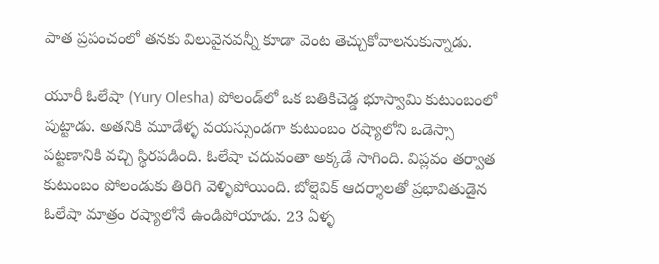పాత ప్రపంచంలో తనకు విలువైనవన్నీ కూడా వెంట తెచ్చుకోవాలనుకున్నాడు.

యూరీ ఓలేషా (Yury Olesha) పోలండ్‌లో ఒక బతికిచెడ్డ భూస్వామి కుటుంబంలో పుట్టాడు. అతనికి మూడేళ్ళ వయస్సుండగా కుటుంబం రష్యాలోని ఒడెస్సా పట్టణానికి వచ్చి స్థిరపడింది. ఓలేషా చదువంతా అక్కడే సాగింది. విప్లవం తర్వాత కుటుంబం పోలండుకు తిరిగి వెళ్ళిపోయింది. బోల్షెవిక్‌ ఆదర్శాలతో ప్రభావితుడైన ఓలేషా మాత్రం రష్యాలోనే ఉండిపోయాడు. 23 ఏళ్ళ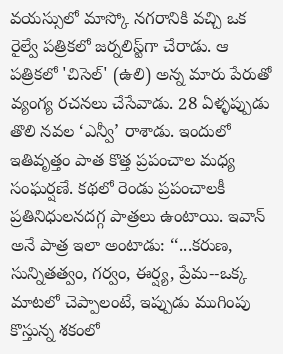వయస్సులో మాస్కో నగరానికి వచ్చి ఒక రైల్వే పత్రికలో జర్నలిస్ట్‌గా చేరాడు. ఆ పత్రికలో 'చిసెల్' (ఉలి) అన్న మారు పేరుతో వ్యంగ్య రచనలు చేసేవాడు. 28 ఏళ్ళప్పుడు తొలి నవల ‘ఎన్వీ’ రాశాడు. ఇందులో ఇతివృత్తం పాత కొత్త ప్రపంచాల మధ్య సంఘర్షణే. కథలో రెండు ప్రపంచాలకీ ప్రతినిధులనదగ్గ పాత్రలు ఉంటాయి. ఇవాన్‌ అనే పాత్ర ఇలా అంటాడు: ‘‘...కరుణ, సున్నితత్వం, గర్వం, ఈర్ష్య, ప్రేమ--ఒక్క మాటలో చెప్పాలంటే, ఇప్పుడు ముగింపు కొస్తున్న శకంలో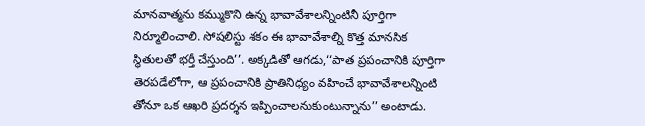మానవాత్మను కమ్ముకొని ఉన్న భావావేశాలన్నింటినీ పూర్తిగా నిర్మూలించాలి. సోషలిస్టు శకం ఈ భావావేశాల్ని కొత్త మానసిక స్థితులతో భర్తీ చేస్తుంది’’. అక్కడితో ఆగడు,‘‘పాత ప్రపంచానికి పూర్తిగా తెరపడేలోగా, ఆ ప్రపంచానికి ప్రాతినిధ్యం వహించే భావావేశాలన్నింటి తోనూ ఒక ఆఖరి ప్రదర్శన ఇప్పించాలనుకుంటున్నాను’’ అంటాడు.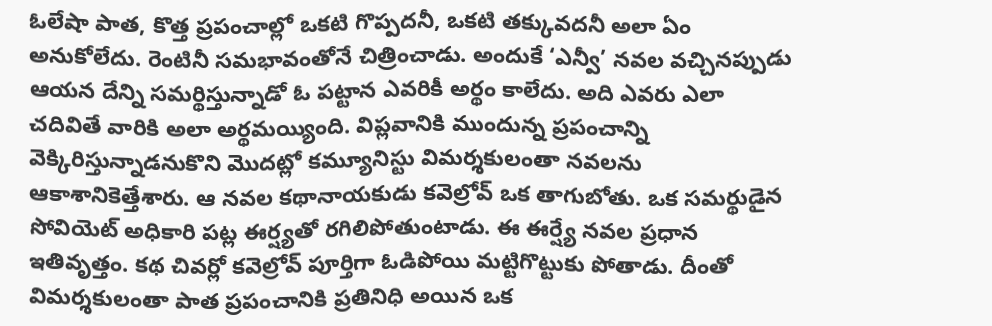ఓలేషా పాత, కొత్త ప్రపంచాల్లో ఒకటి గొప్పదనీ, ఒకటి తక్కువదనీ అలా ఏం అనుకోలేదు. రెంటినీ సమభావంతోనే చిత్రించాడు. అందుకే ‘ఎన్వీ’ నవల వచ్చినప్పుడు ఆయన దేన్ని సమర్థిస్తున్నాడో ఓ పట్టాన ఎవరికీ అర్థం కాలేదు. అది ఎవరు ఎలా చదివితే వారికి అలా అర్థమయ్యింది. విప్లవానికి ముందున్న ప్రపంచాన్ని వెక్కిరిస్తున్నాడనుకొని మొదట్లో కమ్యూనిస్టు విమర్శకులంతా నవలను ఆకాశానికెత్తేశారు. ఆ నవల కథానాయకుడు కవెల్రోవ్‌ ఒక తాగుబోతు. ఒక సమర్థుడైన సోవియెట్‌ అధికారి పట్ల ఈర్ష్యతో రగిలిపోతుంటాడు. ఈ ఈర్ష్యే నవల ప్రధాన ఇతివృత్తం. కథ చివర్లో కవెల్రోవ్‌ పూర్తిగా ఓడిపోయి మట్టిగొట్టుకు పోతాడు. దీంతో విమర్శకులంతా పాత ప్రపంచానికి ప్రతినిధి అయిన ఒక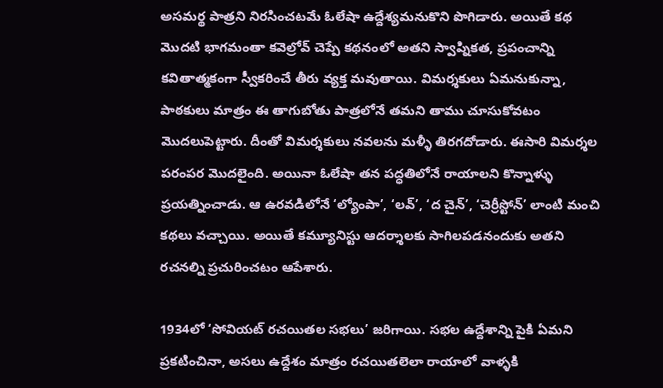అసమర్థ పాత్రని నిరసించటమే ఓలేషా ఉద్దేశ్యమనుకొని పొగిడారు. అయితే కథ మొదటి భాగమంతా కవెల్రోవ్‌ చెప్పే కథనంలో అతని స్వాప్నికత, ప్రపంచాన్ని కవితాత్మకంగా స్వీకరించే తీరు వ్యక్త మవుతాయి. విమర్శకులు ఏమనుకున్నా, పాఠకులు మాత్రం ఈ తాగుబోతు పాత్రలోనే తమని తాము చూసుకోవటం మొదలుపెట్టారు. దీంతో విమర్శకులు నవలను మళ్ళీ తిరగదోడారు. ఈసారి విమర్శల పరంపర మొదలైంది. అయినా ఓలేషా తన పద్ధతిలోనే రాయాలని కొన్నాళ్ళు ప్రయత్నించాడు. ఆ ఉరవడిలోనే ‘ల్యోంపా’, ‘లవ్‌’, ‘ద చైన్‌’, ‘చెర్రీస్టోన్‌’ లాంటి మంచి కథలు వచ్చాయి. అయితే కమ్యూనిస్టు ఆదర్శాలకు సాగిలపడనందుకు అతని రచనల్ని ప్రచురించటం ఆపేశారు.

1934లో ‘సోవియట్‌ రచయితల సభలు’ జరిగాయి. సభల ఉద్దేశాన్ని పైకి ఏమని ప్రకటించినా, అసలు ఉద్దేశం మాత్రం రచయితలెలా రాయాలో వాళ్ళకి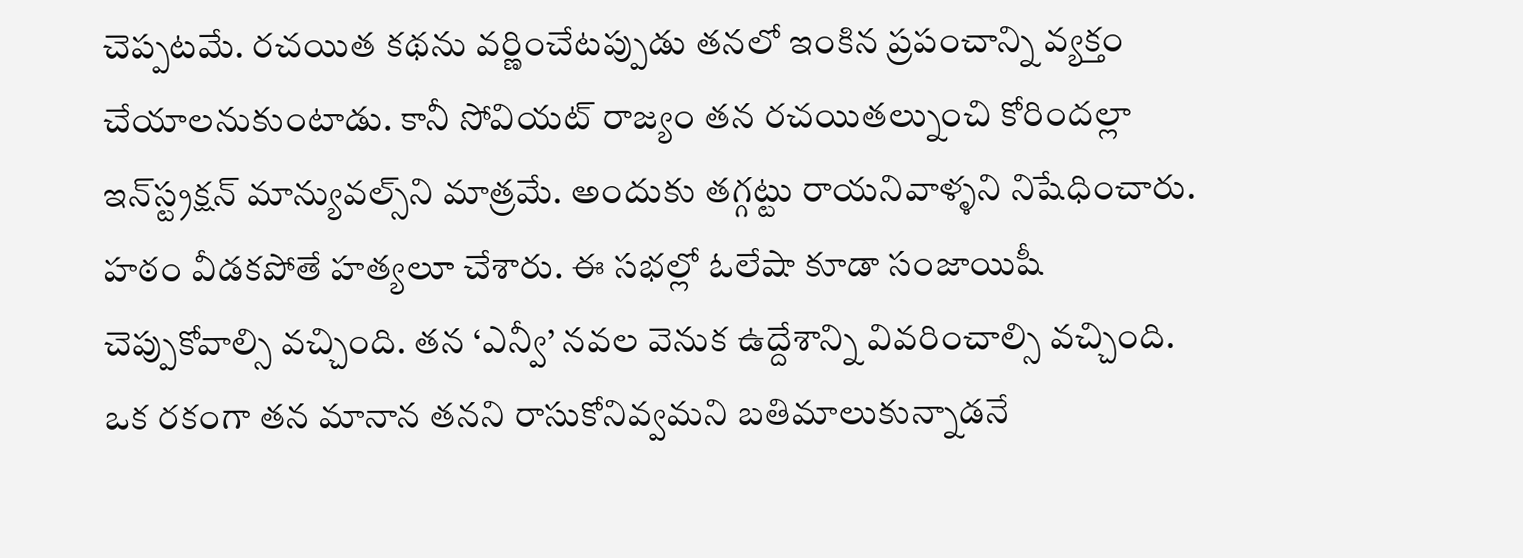చెప్పటమే. రచయిత కథను వర్ణించేటప్పుడు తనలో ఇంకిన ప్రపంచాన్ని వ్యక్తం చేయాలనుకుంటాడు. కానీ సోవియట్‌ రాజ్యం తన రచయితల్నుంచి కోరిందల్లా ఇన్‌స్ట్రక్షన్‌ మాన్యువల్స్‌ని మాత్రమే. అందుకు తగ్గట్టు రాయనివాళ్ళని నిషేధించారు. హఠం వీడకపోతే హత్యలూ చేశారు. ఈ సభల్లో ఓలేషా కూడా సంజాయిషీ చెప్పుకోవాల్సి వచ్చింది. తన ‘ఎన్వీ’ నవల వెనుక ఉద్దేశాన్ని వివరించాల్సి వచ్చింది. ఒక రకంగా తన మానాన తనని రాసుకోనివ్వమని బతిమాలుకున్నాడనే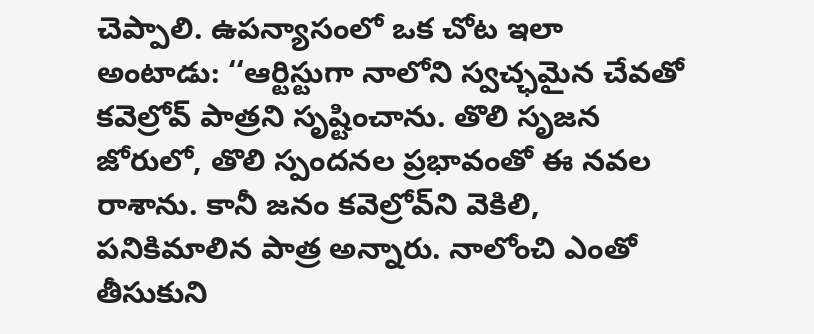చెప్పాలి. ఉపన్యాసంలో ఒక చోట ఇలా అంటాడు: ‘‘ఆర్టిస్టుగా నాలోని స్వచ్ఛమైన చేవతో కవెల్రోవ్‌ పాత్రని సృష్టించాను. తొలి సృజన జోరులో, తొలి స్పందనల ప్రభావంతో ఈ నవల రాశాను. కానీ జనం కవెల్రోవ్‌ని వెకిలి, పనికిమాలిన పాత్ర అన్నారు. నాలోంచి ఎంతో తీసుకుని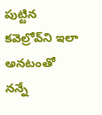పుట్టిన కవెల్రోవ్‌ని ఇలా అనటంతో నన్నే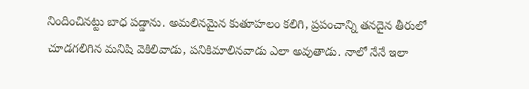నిందించినట్టు బాధ పడ్డాను. అమలినమైన కుతూహలం కలిగి, ప్రపంచాన్ని తనదైన తీరులో చూడగలిగిన మనిషి వెకిలివాడు, పనికిమాలినవాడు ఎలా అవుతాడు. నాలో నేనే ఇలా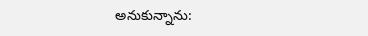అనుకున్నాను: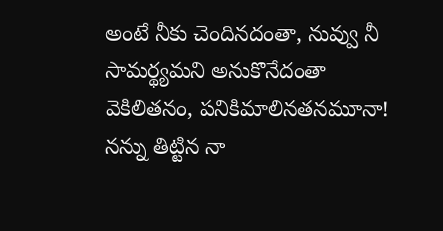అంటే నీకు చెందినదంతా, నువ్వు నీ సామర్థ్యమని అనుకొనేదంతా వెకిలితనం, పనికిమాలినతనమూనా! నన్ను తిట్టిన నా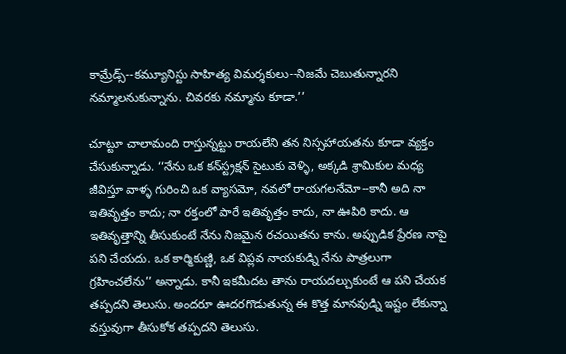కామ్రేడ్స్‌--కమ్యూనిస్టు సాహిత్య విమర్శకులు--నిజమే చెబుతున్నారని నమ్మాలనుకున్నాను. చివరకు నమ్మాను కూడా.’’

చూట్టూ చాలామంది రాస్తున్నట్టు రాయలేని తన నిస్సహాయతను కూడా వ్యక్తం చేసుకున్నాడు. ‘‘నేను ఒక కన్‌స్ట్రక్షన్‌ సైటుకు వెళ్ళి, అక్కడి శ్రామికుల మధ్య జీవిస్తూ వాళ్ళ గురించి ఒక వ్యాసమో, నవలో రాయగలనేమో--కానీ అది నా ఇతివృత్తం కాదు; నా రక్తంలో పారే ఇతివృత్తం కాదు, నా ఊపిరి కాదు. ఆ ఇతివృత్తాన్ని తీసుకుంటే నేను నిజమైన రచయితను కాను. అప్పుడిక ప్రేరణ నాపై పని చేయదు. ఒక కార్మికుణ్ణి, ఒక విప్లవ నాయకుడ్ని నేను పాత్రలుగా గ్రహించలేను’’ అన్నాడు. కానీ ఇకమీదట తాను రాయదల్చుకుంటే ఆ పని చేయక తప్పదని తెలుసు. అందరూ ఊదరగొడుతున్న ఈ కొత్త మానవుడ్ని ఇష్టం లేకున్నా వస్తువుగా తీసుకోక తప్పదని తెలుసు.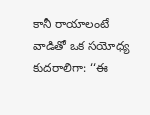కానీ రాయాలంటే వాడితో ఒక సయోధ్య కుదరాలిగా: ‘‘ఈ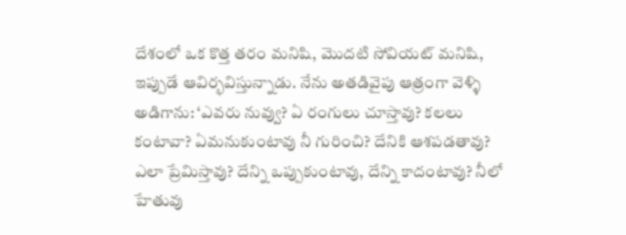దేశంలో ఒక కొత్త తరం మనిషి, మొదటి సోవియట్‌ మనిషి, ఇప్పుడే ఆవిర్భవిస్తున్నాడు. నేను అతడివైపు ఆత్రంగా వెళ్ళి అడిగాను: ‘ఎవరు నువ్వు? ఏ రంగులు చూస్తావు? కలలు కంటావా? ఏమనుకుంటావు నీ గురించి? దేనికి ఆశపడతావు? ఎలా ప్రేమిస్తావు? దేన్ని ఒప్పుకుంటావు, దేన్ని కాదంటావు? నీలో హేతువు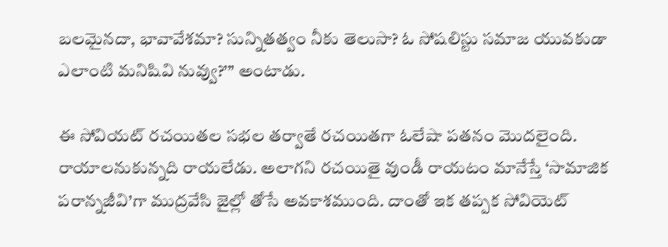బలమైనదా, భావావేశమా? సున్నితత్వం నీకు తెలుసా? ఓ సోషలిస్టు సమాజ యువకుడా ఎలాంటి మనిషివి నువ్వు?’’’ అంటాడు.

ఈ సోవియట్‌ రచయితల సభల తర్వాతే రచయితగా ఓలేషా పతనం మొదలైంది. రాయాలనుకున్నది రాయలేడు. అలాగని రచయితై వుండీ రాయటం మానేస్తే ‘సామాజిక పరాన్నజీవి’గా ముద్రవేసి జైల్లో తోసే అవకాశముంది. దాంతో ఇక తప్పక సోవియెట్‌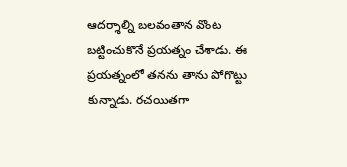ఆదర్శాల్ని బలవంతాన వొంట బట్టించుకొనే ప్రయత్నం చేశాడు. ఈ ప్రయత్నంలో తనను తాను పోగొట్టు కున్నాడు. రచయితగా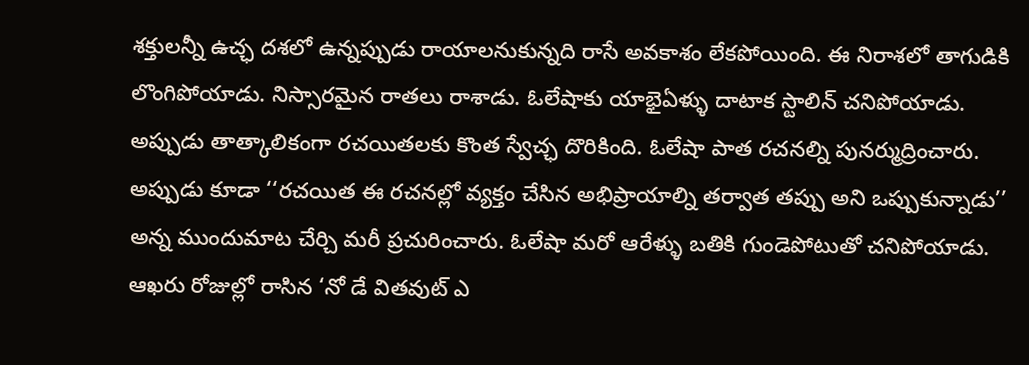శక్తులన్నీ ఉచ్ఛ దశలో ఉన్నప్పుడు రాయాలనుకున్నది రాసే అవకాశం లేకపోయింది. ఈ నిరాశలో తాగుడికి లొంగిపోయాడు. నిస్సారమైన రాతలు రాశాడు. ఓలేషాకు యాభైఏళ్ళు దాటాక స్టాలిన్‌ చనిపోయాడు. అప్పుడు తాత్కాలికంగా రచయితలకు కొంత స్వేచ్ఛ దొరికింది. ఓలేషా పాత రచనల్ని పునర్ముద్రించారు. అప్పుడు కూడా ‘‘రచయిత ఈ రచనల్లో వ్యక్తం చేసిన అభిప్రాయాల్ని తర్వాత తప్పు అని ఒప్పుకున్నాడు’’ అన్న ముందుమాట చేర్చి మరీ ప్రచురించారు. ఓలేషా మరో ఆరేళ్ళు బతికి గుండెపోటుతో చనిపోయాడు. ఆఖరు రోజుల్లో రాసిన ‘నో డే వితవుట్‌ ఎ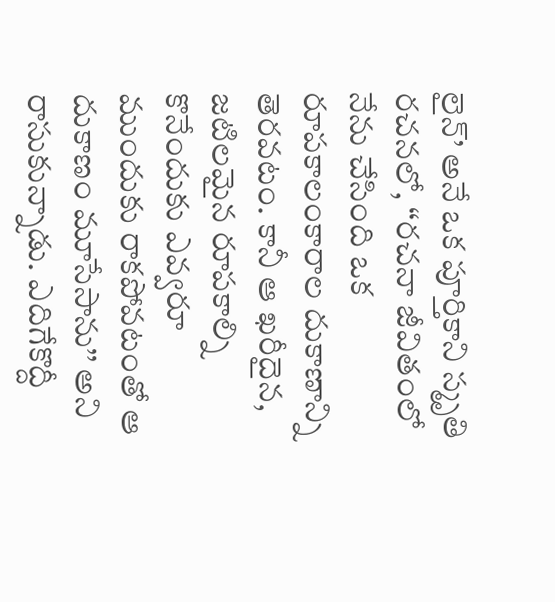లైన్‌’ అనే ఒక పూర్తికాని స్మృతి రచనలో, ‘‘రచనా జీవితంలో నేను చేసింది ఒక రూపకాలంకారాల దుకాణాన్ని తెరవటం. కానీ ఆ ఖరీదైన, జటిలమైన రూపకాల్ని కొనేందుకు ఎవ్వరూ ముందుకు రాకపోవటంతో ఆ దుకాణం మూసేసాను’’ అని రాసుకున్నాడు. ఎదిగేకొద్దీ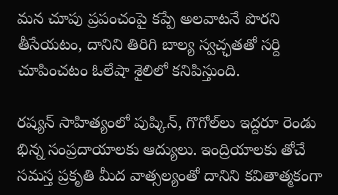మన చూపు ప్రపంచంపై కప్పే అలవాటనే పొరని తీసేయటం, దానిని తిరిగి బాల్య స్వచ్ఛతతో సర్ది చూపించటం ఓలేషా శైలిలో కనిపిస్తుంది.

రష్యన్‌ సాహిత్యంలో పుష్కిన్‌, గొగోల్‌లు ఇద్దరూ రెండు భిన్న సంప్రదాయాలకు ఆద్యులు. ఇంద్రియాలకు తోచే సమస్త ప్రకృతి మీద వాత్సల్యంతో దానిని కవితాత్మకంగా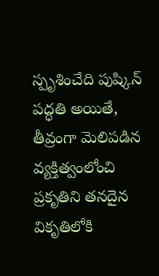స్పృశించేది పుష్కిన్‌ పద్ధతి అయితే, తీవ్రంగా మెలిపడిన వ్యక్తిత్వంలోంచి ప్రకృతిని తనదైన వికృతిలోకి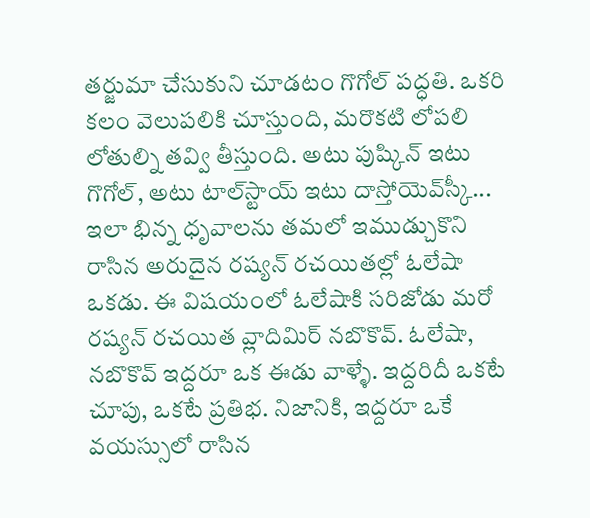తర్జుమా చేసుకుని చూడటం గొగోల్‌ పద్ధతి. ఒకరి కలం వెలుపలికి చూస్తుంది, మరొకటి లోపలి లోతుల్ని తవ్వి తీస్తుంది. అటు పుష్కిన్‌ ఇటు గొగోల్‌, అటు టాల్‌స్టాయ్‌ ఇటు దాస్తోయెవ్‌స్కీ... ఇలా భిన్న ధృవాలను తమలో ఇముడ్చుకొని రాసిన అరుదైన రష్యన్‌ రచయితల్లో ఓలేషా ఒకడు. ఈ విషయంలో ఓలేషాకి సరిజోడు మరో రష్యన్‌ రచయిత వ్లాదిమిర్‌ నబొకొవ్‌. ఓలేషా, నబొకొవ్‌ ఇద్దరూ ఒక ఈడు వాళ్ళే. ఇద్దరిదీ ఒకటే చూపు, ఒకటే ప్రతిభ. నిజానికి, ఇద్దరూ ఒకే వయస్సులో రాసిన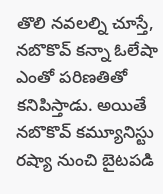తొలి నవలల్ని చూస్తే, నబొకొవ్‌ కన్నా ఓలేషా ఎంతో పరిణతితో కనిపిస్తాడు. అయితే నబొకొవ్‌ కమ్యూనిస్టు రష్యా నుంచి బైటపడి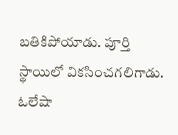బతికిపోయాడు. పూర్తి స్థాయిలో వికసించగలిగాడు. ఓలేషా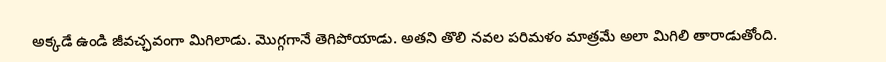అక్కడే ఉండి జీవచ్ఛవంగా మిగిలాడు. మొగ్గగానే తెగిపోయాడు. అతని తొలి నవల పరిమళం మాత్రమే అలా మిగిలి తారాడుతోంది.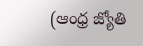(ఆంధ్ర జ్యోతి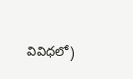వివిధలో)